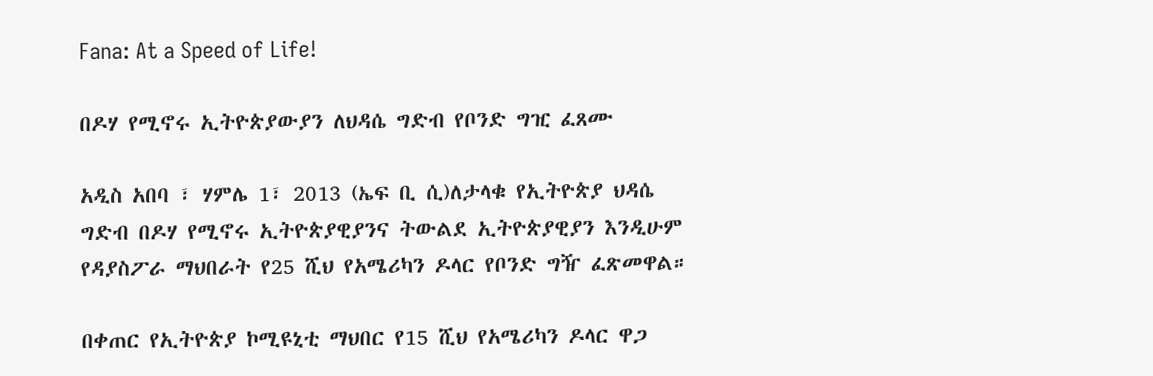Fana: At a Speed of Life!

በዶሃ የሚኖሩ ኢትዮጵያውያን ለህዳሴ ግድብ የቦንድ ግዢ ፈጸሙ

አዲስ አበባ ፣ ሃምሌ 1፣ 2013 (ኤፍ ቢ ሲ)ለታላቁ የኢትዮጵያ ህዳሴ ግድብ በዶሃ የሚኖሩ ኢትዮጵያዊያንና ትውልደ ኢትዮጵያዊያን እንዲሁም የዳያስፖራ ማህበራት የ25 ሺህ የአሜሪካን ዶላር የቦንድ ግዥ ፈጽመዋል።

በቀጠር የኢትዮጵያ ኮሚዩኒቲ ማህበር የ15 ሺህ የአሜሪካን ዶላር ዋጋ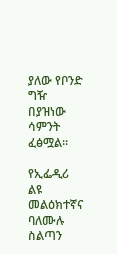ያለው የቦንድ ግዥ በያዝነው ሳምንት ፈፅሟል።

የኢፌዲሪ ልዩ መልዕክተኛና ባለሙሉ ስልጣን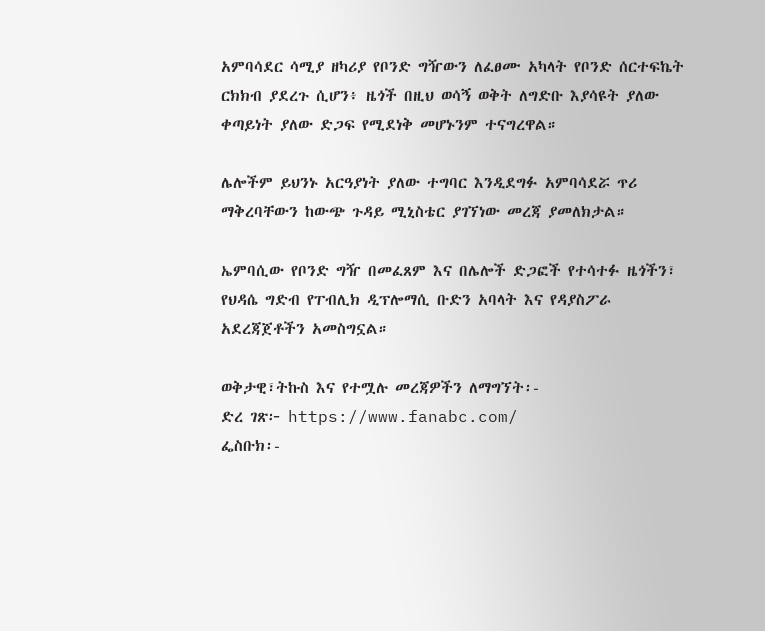አምባሳደር ሳሚያ ዘካሪያ የቦንድ ግዥውን ለፈፀሙ አካላት የቦንድ ሰርተፍኬት ርክክብ ያደረጉ ሲሆን፥ ዜጎች በዚህ ወሳኝ ወቅት ለግድቡ እያሳዩት ያለው ቀጣይነት ያለው ድጋፍ የሚደነቅ መሆኑንም ተናግረዋል።

ሌሎችም ይህንኑ አርዓያነት ያለው ተግባር እንዲደግፉ አምባሳደሯ ጥሪ ማቅረባቸውን ከውጭ ጉዳይ ሚኒስቴር ያገኘነው መረጃ ያመለክታል።

ኤምባሲው የቦንድ ግዥ በመፈጸም እና በሌሎች ድጋፎች የተሳተፉ ዜጎችን፣ የህዳሴ ግድብ የፐብሊክ ዲፕሎማሲ ቡድን አባላት እና የዳያስፖራ አደረጃጀቶችን አመስግኗል።

ወቅታዊ፣ትኩስ እና የተሟሉ መረጃዎችን ለማግኘት፡-
ድረ ገጽ፦ https://www.fanabc.com/
ፌስቡክ፡-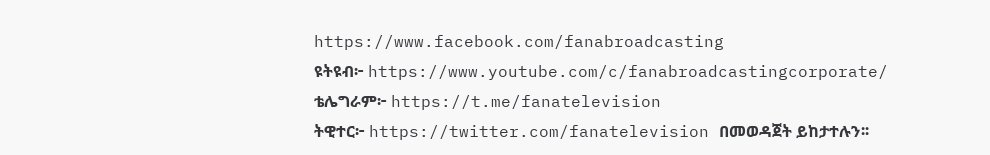https://www.facebook.com/fanabroadcasting
ዩትዩብ፦ https://www.youtube.com/c/fanabroadcastingcorporate/
ቴሌግራም፦ https://t.me/fanatelevision
ትዊተር፦ https://twitter.com/fanatelevision በመወዳጀት ይከታተሉን፡፡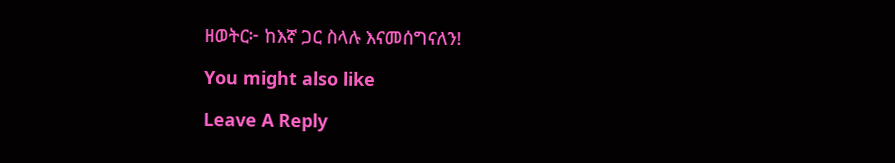ዘወትር፦ ከእኛ ጋር ስላሉ እናመሰግናለን!

You might also like

Leave A Reply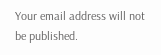Your email address will not be published.